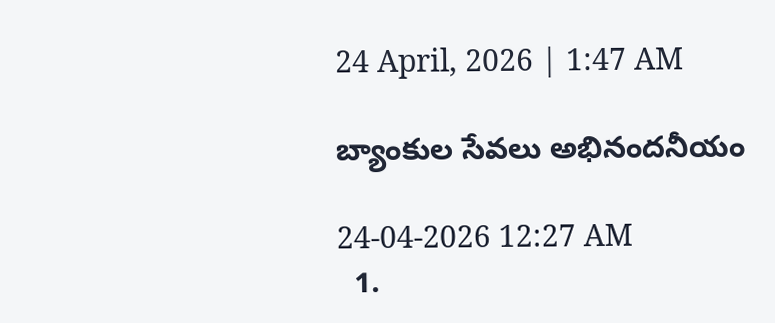24 April, 2026 | 1:47 AM

బ్యాంకుల సేవలు అభినందనీయం

24-04-2026 12:27 AM
  1.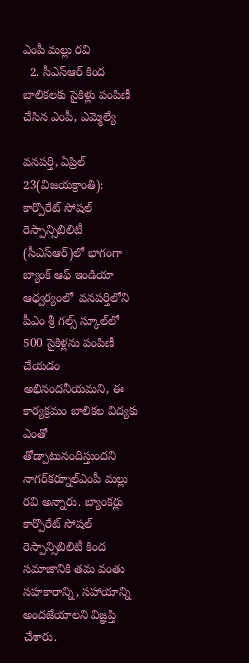ఎంపీ మల్లు రవి
  2. సీఎస్‌ఆర్ కింద బాలికలకు సైకిళ్లు పంపిణీ చేసిన ఎంపీ, ఎమ్మెల్యే

వనపర్తి, ఏప్రిల్ 23(విజయక్రాంతి): కార్పొరేట్ సోషల్ రెస్పాన్సిబిలిటీ (సీఎస్‌ఆర్)లో భాగంగా బ్యాంక్ ఆఫ్ ఇండియా ఆధ్వర్యంలో  వనపర్తిలోని పీఎం శ్రీ గల్స్ స్కూల్‌లో 500 సైకిళ్లను పంపిణీ చేయడం అభినందనీయమని, ఈ కార్యక్రమం బాలికల విద్యకు ఎంతో తోడ్పాటునందిస్తుందని నాగర్‌కర్నూల్‌ఎంపీ మల్లు రవి అన్నారు. బ్యాంకర్లు కార్పొరేట్ సోషల్ రెస్పాన్సిబిలిటీ కింద సమాజానికి తమ వంతు సహకారాన్ని, సహాయాన్ని అందజేయాలని విజ్ఞప్తి చేశారు.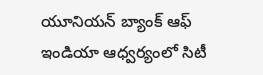యూనియన్ బ్యాంక్ ఆఫ్ ఇండియా ఆధ్వర్యంలో సిటీ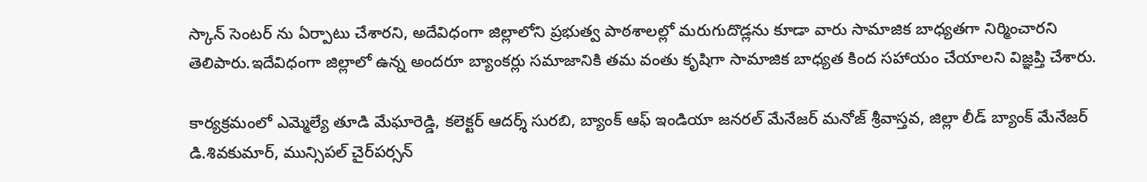స్కాన్ సెంటర్ ను ఏర్పాటు చేశారని, అదేవిధంగా జిల్లాలోని ప్రభుత్వ పాఠశాలల్లో మరుగుదొడ్లను కూడా వారు సామాజిక బాధ్యతగా నిర్మించారని తెలిపారు.ఇదేవిధంగా జిల్లాలో ఉన్న అందరూ బ్యాంకర్లు సమాజానికి తమ వంతు కృషిగా సామాజిక బాధ్యత కింద సహాయం చేయాలని విజ్ఞప్తి చేశారు.

కార్యక్రమంలో ఎమ్మెల్యే తూడి మేఘారెడ్డి, కలెక్టర్ ఆదర్శ్ సురబి, బ్యాంక్ ఆఫ్ ఇండియా జనరల్ మేనేజర్ మనోజ్ శ్రీవాస్తవ, జిల్లా లీడ్ బ్యాంక్ మేనేజర్ డి.శివకుమార్, మున్సిపల్ చైర్‌పర్సన్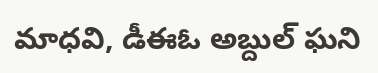మాధవి, డీఈఓ అబ్దుల్ ఘని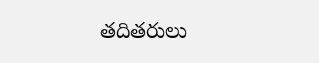తదితరులు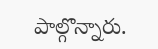పాల్గొన్నారు.